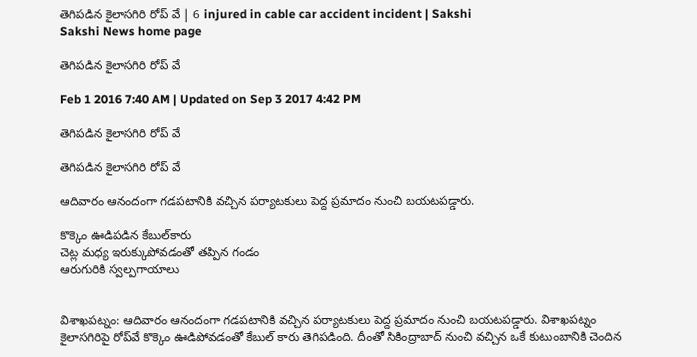తెగిపడిన కైలాసగిరి రోప్ వే | 6 injured in cable car accident incident | Sakshi
Sakshi News home page

తెగిపడిన కైలాసగిరి రోప్ వే

Feb 1 2016 7:40 AM | Updated on Sep 3 2017 4:42 PM

తెగిపడిన కైలాసగిరి రోప్ వే

తెగిపడిన కైలాసగిరి రోప్ వే

ఆదివారం ఆనందంగా గడపటానికి వచ్చిన పర్యాటకులు పెద్ద ప్రమాదం నుంచి బయటపడ్డారు.

కొక్కెం ఊడిపడిన కేబుల్‌కారు
చెట్ల మధ్య ఇరుక్కుపోవడంతో తప్పిన గండం
ఆరుగురికి స్వల్పగాయాలు


విశాఖపట్నం: ఆదివారం ఆనందంగా గడపటానికి వచ్చిన పర్యాటకులు పెద్ద ప్రమాదం నుంచి బయటపడ్డారు. విశాఖపట్నం   కైలాసగిరిపై రోప్‌వే కొక్కెం ఊడిపోవడంతో కేబుల్ కారు తెగిపడింది. దీంతో సికింద్రాబాద్ నుంచి వచ్చిన ఒకే కుటుంబానికి చెందిన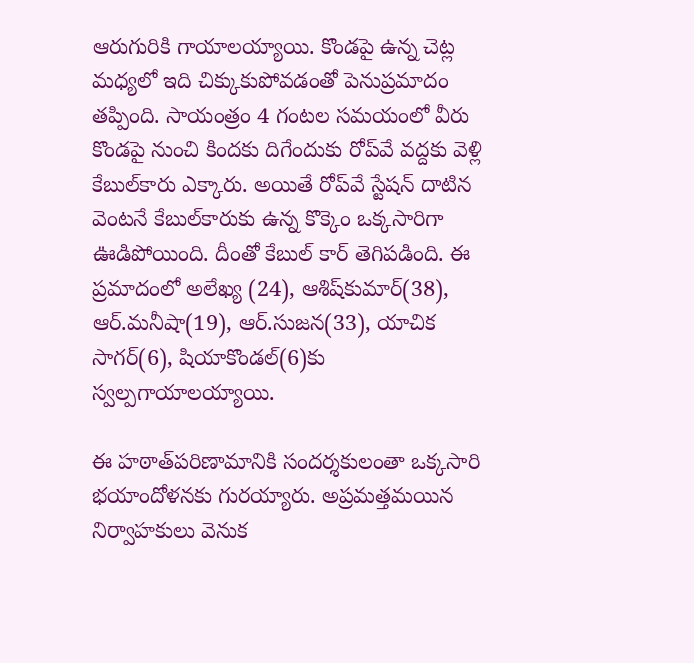ఆరుగురికి గాయాలయ్యాయి. కొండపై ఉన్న చెట్ల మధ్యలో ఇది చిక్కుకుపోవడంతో పెనుప్రమాదం తప్పింది. సాయంత్రం 4 గంటల సమయంలో వీరు కొండపై నుంచి కిందకు దిగేందుకు రోప్‌వే వద్దకు వెళ్లి కేబుల్‌కారు ఎక్కారు. అయితే రోప్‌వే స్టేషన్ దాటిన వెంటనే కేబుల్‌కారుకు ఉన్న కొక్కెం ఒక్కసారిగా ఊడిపోయింది. దీంతో కేబుల్ కార్ తెగిపడింది. ఈ ప్రమాదంలో అలేఖ్య (24), ఆశిష్‌కుమార్(38), ఆర్.మనీషా(19), ఆర్.సుజన(33), యాచిక సాగర్(6), షియాకొండల్(6)కు స్వల్పగాయాలయ్యాయి.

ఈ హఠాత్‌పరిణామానికి సందర్శకులంతా ఒక్కసారి భయాందోళనకు గురయ్యారు. అప్రమత్తమయిన నిర్వాహకులు వెనుక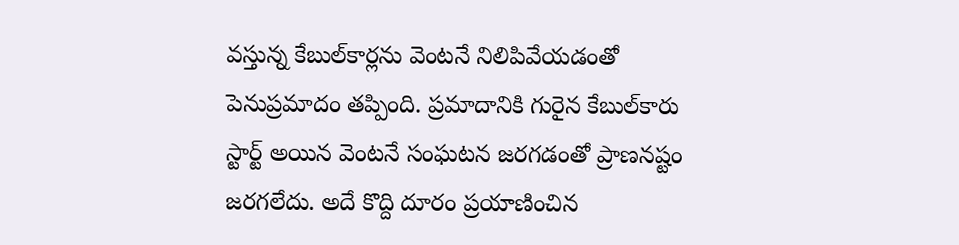వస్తున్న కేబుల్‌కార్లను వెంటనే నిలిపివేయడంతో పెనుప్రమాదం తప్పింది. ప్రమాదానికి గురైన కేబుల్‌కారు స్టార్ట్ అయిన వెంటనే సంఘటన జరగడంతో ప్రాణనష్టం జరగలేదు. అదే కొద్ది దూరం ప్రయాణించిన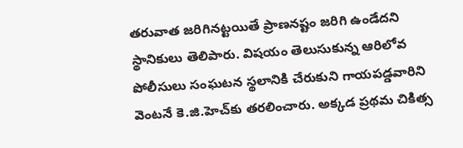తరువాత జరిగినట్టయితే ప్రాణనష్టం జరిగి ఉండేదని స్థానికులు తెలిపారు. విషయం తెలుసుకున్న ఆరిలోవ పోలీసులు సంఘటన స్థలానికి చేరుకుని గాయపడ్డవారిని వెంటనే కె.జి.హెచ్‌కు తరలించారు. అక్కడ ప్రథమ చికిత్స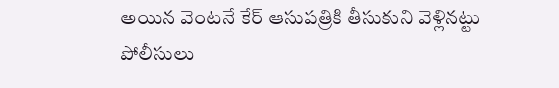అయిన వెంటనే కేర్ ఆసుపత్రికి తీసుకుని వెళ్లినట్టు పోలీసులు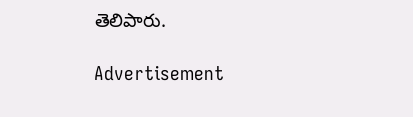తెలిపారు.

Advertisement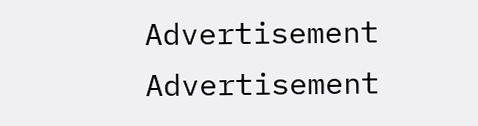Advertisement
Advertisement